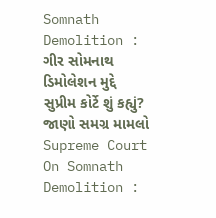Somnath Demolition : ગીર સોમનાથ ડિમોલેશન મુદ્દે સુપ્રીમ કોર્ટે શું કહ્યું? જાણો સમગ્ર મામલો
Supreme Court On Somnath Demolition :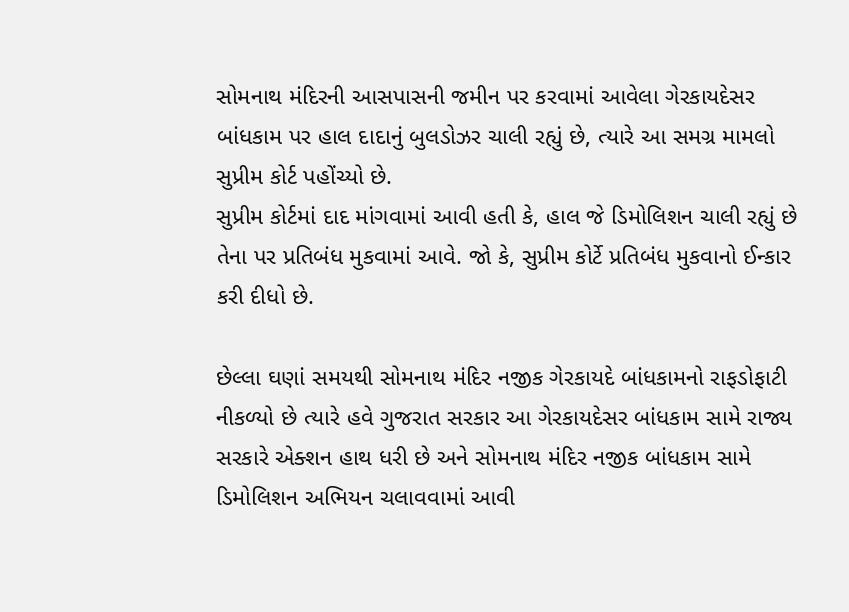સોમનાથ મંદિરની આસપાસની જમીન પર કરવામાં આવેલા ગેરકાયદેસર બાંધકામ પર હાલ દાદાનું બુલડોઝર ચાલી રહ્યું છે, ત્યારે આ સમગ્ર મામલો સુપ્રીમ કોર્ટ પહોંચ્યો છે.
સુપ્રીમ કોર્ટમાં દાદ માંગવામાં આવી હતી કે, હાલ જે ડિમોલિશન ચાલી રહ્યું છે તેના પર પ્રતિબંધ મુકવામાં આવે. જો કે, સુપ્રીમ કોર્ટે પ્રતિબંધ મુકવાનો ઈન્કાર કરી દીધો છે.

છેલ્લા ઘણાં સમયથી સોમનાથ મંદિર નજીક ગેરકાયદે બાંધકામનો રાફડોફાટી નીકળ્યો છે ત્યારે હવે ગુજરાત સરકાર આ ગેરકાયદેસર બાંધકામ સામે રાજ્ય સરકારે એક્શન હાથ ધરી છે અને સોમનાથ મંદિર નજીક બાંધકામ સામે ડિમોલિશન અભિયન ચલાવવામાં આવી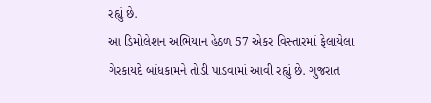રહ્યું છે.
આ ડિમોલેશન અભિયાન હેઠળ 57 એકર વિસ્તારમાં ફેલાયેલા ગેરકાયદે બાંધકામને તોડી પાડવામાં આવી રહ્યું છે. ગુજરાત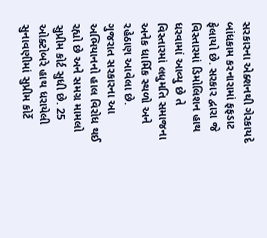સરકારના એક્શનથી ગેરકાયદે બાંધકામ કરનારામાં ફફડાટ ફેલાયો છે. સરકાર દ્વારા જે વિસ્તારમાં ડિમોલિશન હાથ ધરવામાં આવ્યુ છે તે વિસ્તારમાં લધુમતિ સમાજના અનેક ધાર્મિક સ્થળો અને રહેઠાણ આવેલા છે.
ગુજરાત સરકારના આ અભિયાનનો હાલ વિરોધ થઈ રહ્યો છે અને સમગ્ર મામલો સુપ્રીમ કોર્ટ સુધી છે. 25 ઓક્ટોબરે હાથ ધરાયેલી સુનાવણીમાં સુપ્રીમ કોર્ટે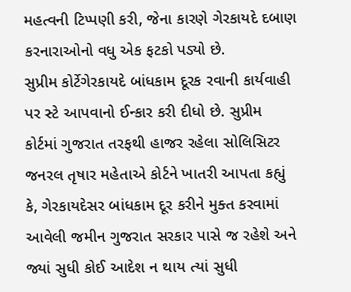મહત્વની ટિપ્પણી કરી, જેના કારણે ગેરકાયદે દબાણ કરનારાઓનો વધુ એક ફટકો પડ્યો છે.
સુપ્રીમ કોર્ટેગેરકાયદે બાંધકામ દૂરક રવાની કાર્યવાહી પર સ્ટે આપવાનો ઈન્કાર કરી દીધો છે. સુપ્રીમ કોર્ટમાં ગુજરાત તરફથી હાજર રહેલા સોલિસિટર જનરલ તૃષાર મહેતાએ કોર્ટને ખાતરી આપતા કહ્યું કે, ગેરકાયદેસર બાંધકામ દૂર કરીને મુક્ત કરવામાં આવેલી જમીન ગુજરાત સરકાર પાસે જ રહેશે અને જ્યાં સુધી કોઈ આદેશ ન થાય ત્યાં સુધી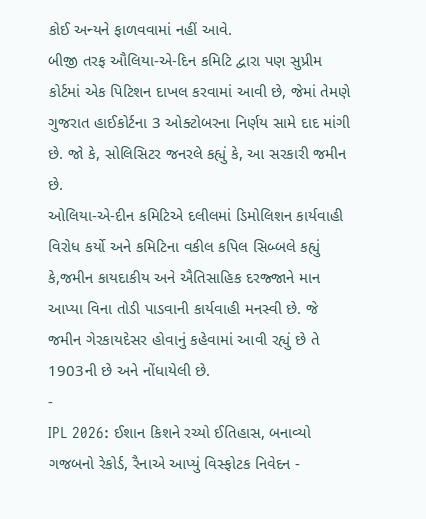કોઈ અન્યને ફાળવવામાં નહીં આવે.
બીજી તરફ ઔલિયા-એ-દિન કમિટિ દ્વારા પણ સુપ્રીમ કોર્ટમાં એક પિટિશન દાખલ કરવામાં આવી છે, જેમાં તેમણે ગુજરાત હાઈકોર્ટના 3 ઓક્ટોબરના નિર્ણય સામે દાદ માંગી છે. જો કે, સોલિસિટર જનરલે કહ્યું કે, આ સરકારી જમીન છે.
ઓલિયા-એ-દીન કમિટિએ દલીલમાં ડિમોલિશન કાર્યવાહી વિરોધ કર્યો અને કમિટિના વકીલ કપિલ સિબ્બલે કહ્યું કે,જમીન કાયદાકીય અને ઐતિસાહિક દરજ્જાને માન આપ્યા વિના તોડી પાડવાની કાર્યવાહી મનસ્વી છે. જે જમીન ગેરકાયદેસર હોવાનું કહેવામાં આવી રહ્યું છે તે 1903ની છે અને નોંધાયેલી છે.
-
IPL 2026: ઈશાન કિશને રચ્યો ઈતિહાસ, બનાવ્યો ગજબનો રેકોર્ડ, રૈનાએ આપ્યું વિસ્ફોટક નિવેદન -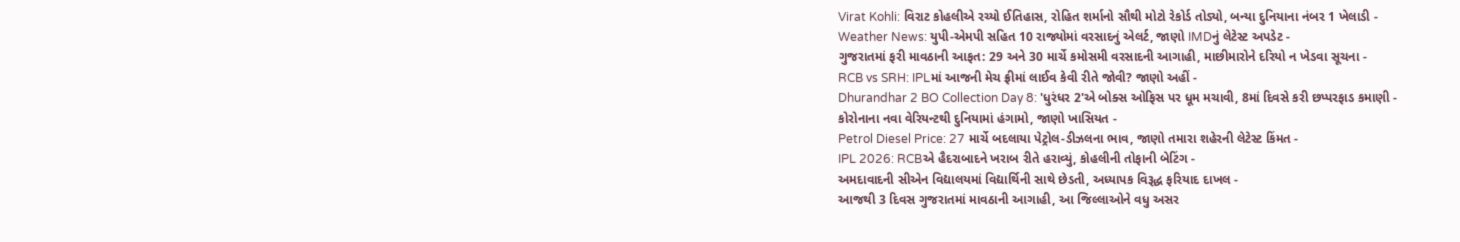Virat Kohli: વિરાટ કોહલીએ રચ્યો ઈતિહાસ, રોહિત શર્માનો સૌથી મોટો રેકોર્ડ તોડ્યો, બન્યા દુનિયાના નંબર 1 ખેલાડી -
Weather News: યુપી-એમપી સહિત 10 રાજ્યોમાં વરસાદનું એલર્ટ, જાણો IMDનું લેટેસ્ટ અપડેટ -
ગુજરાતમાં ફરી માવઠાની આફત: 29 અને 30 માર્ચે કમોસમી વરસાદની આગાહી, માછીમારોને દરિયો ન ખેડવા સૂચના -
RCB vs SRH: IPLમાં આજની મેચ ફ્રીમાં લાઈવ કેવી રીતે જોવી? જાણો અહીં -
Dhurandhar 2 BO Collection Day 8: 'ધુરંધર 2'એ બોક્સ ઓફિસ પર ધૂમ મચાવી, 8માં દિવસે કરી છપ્પરફાડ કમાણી -
કોરોનાના નવા વેરિયન્ટથી દુનિયામાં હંગામો, જાણો ખાસિયત -
Petrol Diesel Price: 27 માર્ચે બદલાયા પેટ્રોલ-ડીઝલના ભાવ, જાણો તમારા શહેરની લેટેસ્ટ કિંમત -
IPL 2026: RCBએ હૈદરાબાદને ખરાબ રીતે હરાવ્યું, કોહલીની તોફાની બેટિંગ -
અમદાવાદની સીએન વિદ્યાલયમાં વિદ્યાર્થિની સાથે છેડતી, અધ્યાપક વિરૂદ્ધ ફરિયાદ દાખલ -
આજથી 3 દિવસ ગુજરાતમાં માવઠાની આગાહી, આ જિલ્લાઓને વધુ અસર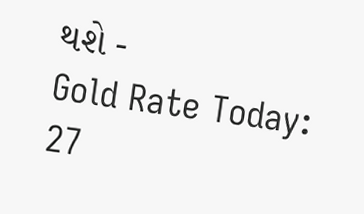થશે -
Gold Rate Today: 27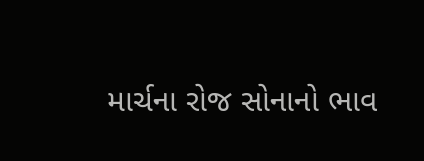માર્ચના રોજ સોનાનો ભાવ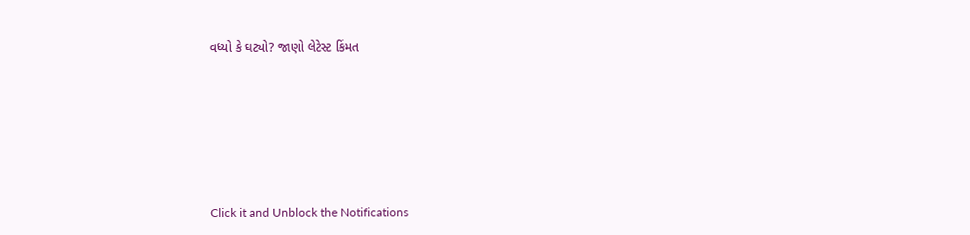વધ્યો કે ઘટ્યો? જાણો લેટેસ્ટ કિંમત








Click it and Unblock the Notifications